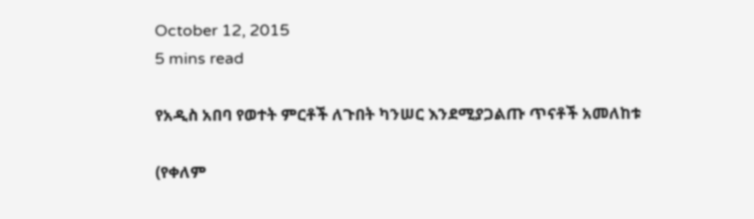October 12, 2015
5 mins read

የአዲስ አበባ የወተት ምርቶች ለጉበት ካንሠር እንደሚያጋልጡ ጥናቶች አመለከቱ

(የቀለም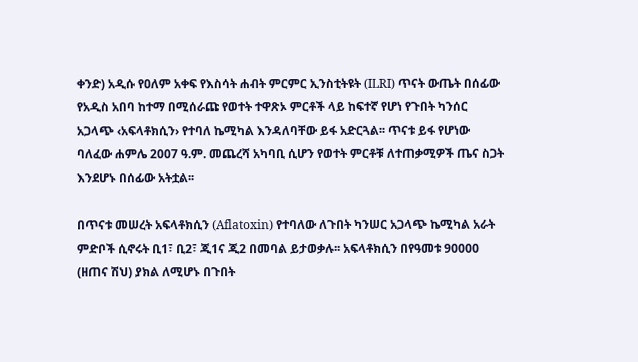ቀንድ) አዲሱ የዐለም አቀፍ የእስሳት ሐብት ምርምር ኢንስቲትዩት (ILRI) ጥናት ውጤት በሰፊው የአዲስ አበባ ከተማ በሚሰራጩ የወተት ተዋጽኦ ምርቶች ላይ ከፍተኛ የሆነ የጉበት ካንሰር አጋላጭ ‹አፍላቶክሲን› የተባለ ኬሚካል እንዳለባቸው ይፋ አድርጓል፡፡ ጥናቱ ይፋ የሆነው ባለፈው ሐምሌ 2007 ዓ.ም. መጨረሻ አካባቢ ሲሆን የወተት ምርቶቹ ለተጠቃሚዎች ጤና ስጋት እንደሆኑ በሰፊው አትቷል፡፡

በጥናቱ መሠረት አፍላቶክሲን (Aflatoxin) የተባለው ለጉበት ካንሠር አጋላጭ ኬሚካል አራት ምድቦች ሲኖሩት ቢ1፣ ቢ2፣ ጂ1ና ጂ2 በመባል ይታወቃሉ፡፡ አፍላቶክሲን በየዓመቱ 90000 (ዘጠና ሽህ) ያክል ለሚሆኑ በጉበት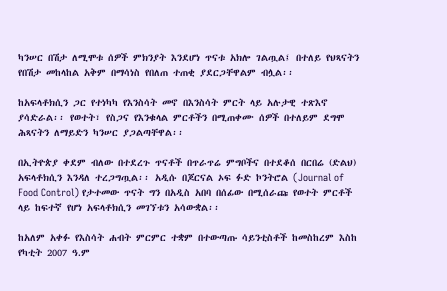ካንሠር በሽታ ለሚሞቱ ሰዎች ምክንያት እንደሆነ ጥናቱ አክሎ ገልጧል፤ በተለይ የህጻናትን የበሽታ መከላከል አቅም በማሳነስ የበለጠ ተጠቂ ያደርጋቸዋልም ብሏል፡፡

ከአፍላቶክሲን ጋር የተነካካ የእንስሳት መኖ በእንስሳት ምርት ላይ አሉታዊ ተጽእኖ ያሳድራል፡፡ የወተት፣ የስጋና የእንቁላል ምርቶችን በሚጠቀሙ ሰዎች በተለይም ደግሞ ሕጻናትን ለማይድን ካንሠር ያጋልጣቸዋል፡፡

በኢትዮጵያ ቀደም ብለው በተደረጉ ጥናቶች በጥራጥሬ ምግቦችና በተደቆሰ በርበሬ (ድልህ) አፍላቶክሲን እንዳለ ተረጋግጧል፡፡ አዲሱ በጆርናል ኦፍ ፉድ ኮንትሮል (Journal of Food Control) የታተመው ጥናት ግን በአዲስ አበባ በሰፊው በሚሰራጩ የወተት ምርቶች ላይ ከፍተኛ የሆነ አፍላቶክሲን መገኘቱን አሳውቋል፡፡

ከአለም አቀፉ የእስሳት ሐብት ምርምር ተቋም በተውጣጡ ሳይንቲስቶች ከመስከረም እስከ የካቲት 2007 ዓ.ም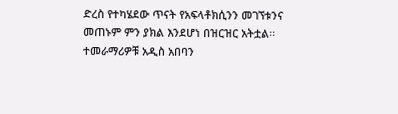ድረስ የተካሄደው ጥናት የአፍላቶክሲንን መገኘቱንና መጠኑም ምን ያክል እንደሆነ በዝርዝር አትቷል፡፡ ተመራማሪዎቹ አዲስ አበባን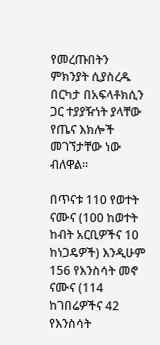የመረጡበትን ምክንያት ሲያስረዱ በርካታ በአፍላቶክሲን ጋር ተያያዥነት ያላቸው የጤና እክሎች መገኘታቸው ነው ብለዋል፡፡

በጥናቱ 110 የወተት ናሙና (100 ከወተት ከብት አርቢዎችና 10 ከነጋዴዎች) እንዲሁም 156 የእንስሳት መኖ ናሙና (114 ከገበሬዎችና 42 የእንስሳት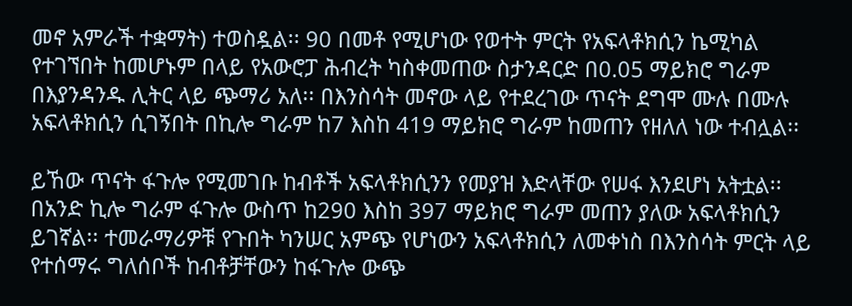መኖ አምራች ተቋማት) ተወስዷል፡፡ 90 በመቶ የሚሆነው የወተት ምርት የአፍላቶክሲን ኬሚካል የተገኘበት ከመሆኑም በላይ የአውሮፓ ሕብረት ካስቀመጠው ስታንዳርድ በ0.05 ማይክሮ ግራም በእያንዳንዱ ሊትር ላይ ጭማሪ አለ፡፡ በእንስሳት መኖው ላይ የተደረገው ጥናት ደግሞ ሙሉ በሙሉ አፍላቶክሲን ሲገኝበት በኪሎ ግራም ከ7 እስከ 419 ማይክሮ ግራም ከመጠን የዘለለ ነው ተብሏል፡፡

ይኸው ጥናት ፋጉሎ የሚመገቡ ከብቶች አፍላቶክሲንን የመያዝ እድላቸው የሠፋ እንደሆነ አትቷል፡፡ በአንድ ኪሎ ግራም ፋጉሎ ውስጥ ከ290 እስከ 397 ማይክሮ ግራም መጠን ያለው አፍላቶክሲን ይገኛል፡፡ ተመራማሪዎቹ የጉበት ካንሠር አምጭ የሆነውን አፍላቶክሲን ለመቀነስ በእንስሳት ምርት ላይ የተሰማሩ ግለሰቦች ከብቶቻቸውን ከፋጉሎ ውጭ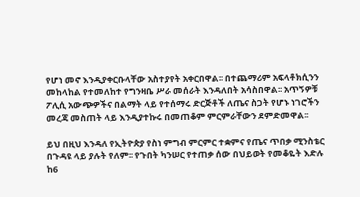የሆነ መኖ እንዲያቀርቡላቸው አስተያየት አቀርበዋል፡፡ በተጨማሪም አፍላቶክሲንን መከላከል የተመለከተ የግንዛቤ ሥራ መሰራት እንዳለበት አሳስበዋል፡፡ አጥኝዎቹ ፖሊሲ አውጭዎችና በልማት ላይ የተሰማሩ ድርጅቶች ለጤና ስጋት የሆኑ ነገሮችን መረጃ መስጠት ላይ እንዲያተኩሩ በመጠቆም ምርምራቸውን ደምድመዋል፡፡

ይህ በዚህ እንዳለ የኢትዮጵያ የስነ ምግብ ምርምር ተቋምና የጤና ጥበቃ ሚንስቴር በጉዳዩ ላይ ያሉት የለም፡፡ የጉበት ካንሠር የተጠቃ ሰው በህይወት የመቆዬት እድሉ ከ6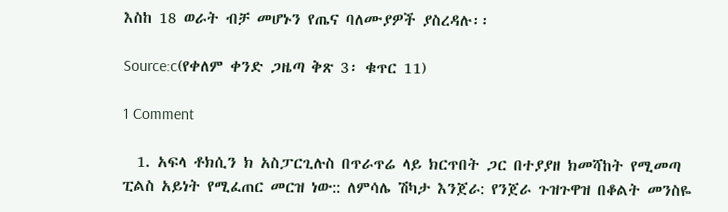እስከ 18 ወራት ብቻ መሆኑን የጤና ባለሙያዎች ያስረዳሉ፡፡

Source:c(የቀለም ቀንድ ጋዜጣ ቅጽ 3፡ ቁጥር 11)

1 Comment

  1. አፍላ ቶክሲን ክ አስፓርጊሉስ በጥራጥሬ ላይ ክርጥበት ጋር በተያያዘ ክመሻከት የሚመጣ ፒልስ አይነት የሚፈጠር መርዝ ነው:: ለምሳሌ ሽካታ እንጀራ: የንጀራ ጉዝጉዋዝ በቆልት መንስዬ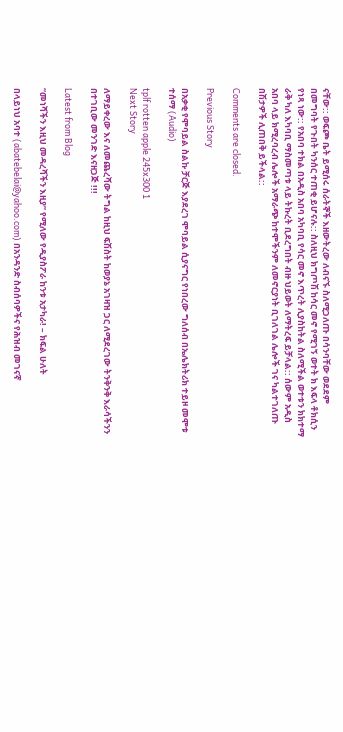ናቸው:: ወፍጮ ቤት ይሚሰሩ ሰራትኞች እዘውትረው ለብናኙ ስለሚጋለጡ በሳንባቸው ወደደም በመግባት የጉበት ካንሰር ተጠቂ ይሆናሉ:: ስለዚህ ክግጦሽ ከሳር መኖ የሚገኝ ወተት ክ እፍላ ቶክሲን የነጻ ነው:: የአበባ ተክል በአዲስ አበባ አካባቢ የሳር መኖ እጥረት ሊያስከትል ስለሚችል ወተቱን ክክተማ ራቅ ካለ እካባቢ ማስመጣቱ ላይ ትኩረት ቢደረግበት ብዙ ህይወት ለማትረፍ ይቻላል:: ሰውም አዲስ አበባ ላይ ክሚረባረብ ሌሎች አማራጭ ከተሞችንም ለመኖርያነት ቢገለገል ሌሎች ገና ካልተገለጡ በሽታዎች ሊጠበቅ ይችላል::

Comments are closed.

Previous Story

በአቃቂ የሞባይል ስልኩ ቻርጅ እያደረገ ሞባይል ሲያናግር የነበረው ግለሰብ በኤሌክትሪክ ተይዞ መሞቱ ተሰማ (Audio)

tplf rotten apple 245x300 1
Next Story

ለማይቀረው እና ለመጨረሻው ትግል ከዚህ ፍሽስት ከወያኔ አገዛዝ ጋር ለሚደረገው ትንቅንቅ እራሳችንን በተገቢው መንገድ እናዘጋጅ !!!

Latest from Blog

“መነሻችን እዚህ መዳረሻችን እዚያ” የሚለው የዲያስፖራ ከንቱ አታካራ! – ክፍል ሁለት

በላይነህ አባተ (abatebelai@yahoo.com) በአንዳንድ ስብሰባዎችና የሕዝብ መገናኛ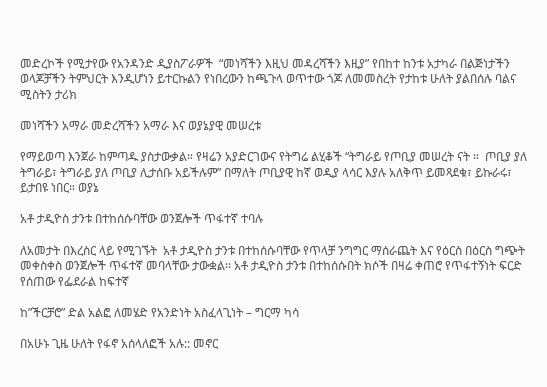መድረኮች የሚታየው የአንዳንድ ዲያስፖራዎች  “መነሻችን እዚህ መዳረሻችን እዚያ” የበከተ ከንቱ አታካራ በልጅነታችን ወላጆቻችን ትምህርት እንዲሆነን ይተርኩልን የነበረውን ከጫጉላ ወጥተው ጎጆ ለመመስረት የታከቱ ሁለት ያልበሰሉ ባልና ሚስትን ታሪክ

መነሻችን አማራ መድረሻችን አማራ እና ወያኔያዊ መሠረቱ

የማይወጣ እንጀራ ከምጣዱ ያስታውቃል። የዛሬን አያድርገውና የትግሬ ልሂቆች “ትግራይ የጦቢያ መሠረት ናት ።  ጦቢያ ያለ ትግራይ፣ ትግራይ ያለ ጦቢያ ሊታሰቡ አይችሉም” በማለት ጦቢያዊ ከኛ ወዲያ ላሳር እያሉ አለቅጥ ይመጻደቁ፣ ይኩራሩ፣ ይታበዩ ነበር። ወያኔ

አቶ ታዲዮስ ታንቱ በተከሰሱባቸው ወንጀሎች ጥፋተኛ ተባሉ

ለአመታት በእረስር ላይ የሚገኙት  አቶ ታዲዮስ ታንቱ በተከሰሱባቸው የጥላቻ ንግግር ማሰራጨት እና የዕርስ በዕርስ ግጭት መቀስቀስ ወንጀሎች ጥፋተኛ መባላቸው ታውቋል፡፡ አቶ ታዲዮስ ታንቱ በተከሰሱበት ክሶች በዛሬ ቀጠሮ የጥፋተኝነት ፍርድ የሰጠው የፌደራል ከፍተኛ

ከ”ችርቻሮ” ድል አልፎ ለመሄድ የአንድነት አስፈላጊነት – ግርማ ካሳ

በአሁኑ ጊዜ ሁለት የፋኖ አሰላለፎች አሉ:: መኖር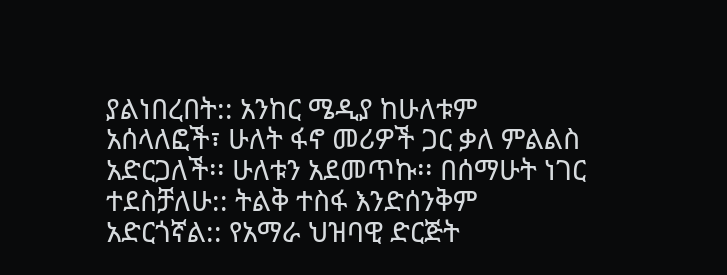ያልነበረበት:: አንከር ሜዲያ ከሁለቱም አሰላለፎች፣ ሁለት ፋኖ መሪዎች ጋር ቃለ ምልልስ አድርጋለች፡፡ ሁለቱን አደመጥኩ፡፡ በሰማሁት ነገር ተደስቻለሁ:: ትልቅ ተስፋ እንድሰንቅም አድርጎኛል:: የአማራ ህዝባዊ ድርጅት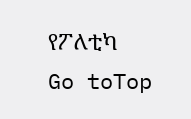የፖለቲካ
Go toTop